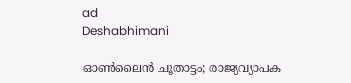ad
Deshabhimani

ഓൺലൈൻ ചൂതാട്ടം; രാജ്യവ്യാപക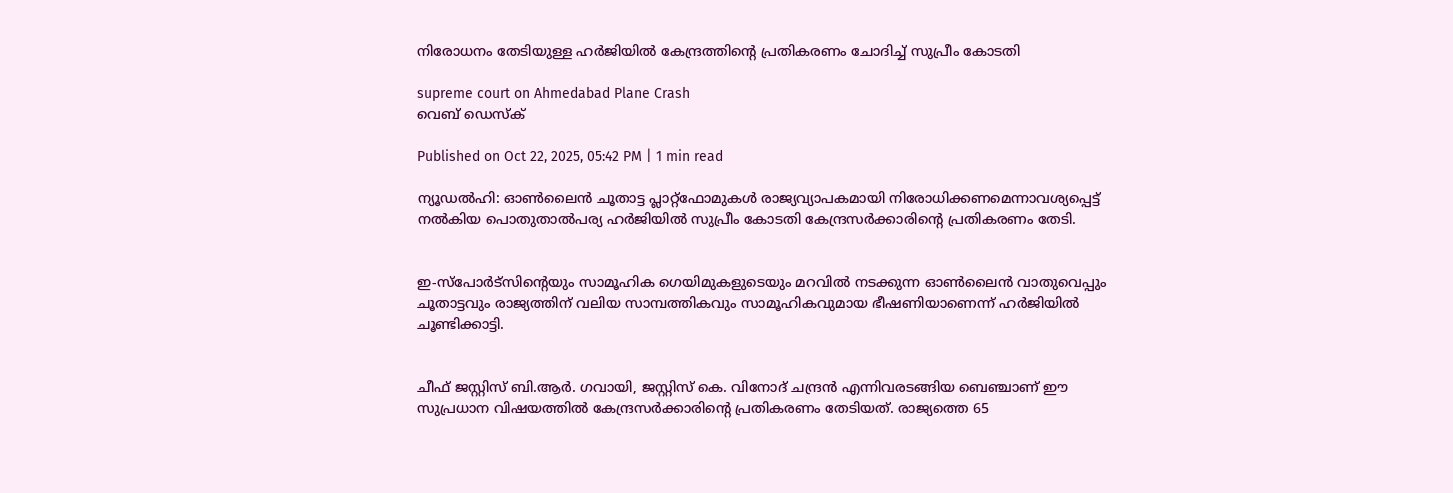നിരോധനം തേടിയുള്ള ഹർജിയിൽ കേന്ദ്രത്തിന്റെ പ്രതികരണം ചോദിച്ച് സുപ്രീം കോടതി

supreme court on Ahmedabad Plane Crash
വെബ് ഡെസ്ക്

Published on Oct 22, 2025, 05:42 PM | 1 min read

ന്യൂഡൽഹി: ഓൺലൈൻ ചൂതാട്ട പ്ലാറ്റ്‌ഫോമുകൾ രാജ്യവ്യാപകമായി നിരോധിക്കണമെന്നാവശ്യപ്പെട്ട് നൽകിയ പൊതുതാൽപര്യ ഹർജിയിൽ സുപ്രീം കോടതി കേന്ദ്രസർക്കാരിന്റെ പ്രതികരണം തേടി.


ഇ-സ്‌പോർട്‌സിന്റെയും സാമൂഹിക ഗെയിമുകളുടെയും മറവിൽ നടക്കുന്ന ഓൺലൈൻ വാതുവെപ്പും ചൂതാട്ടവും രാജ്യത്തിന് വലിയ സാമ്പത്തികവും സാമൂഹികവുമായ ഭീഷണിയാണെന്ന് ഹർജിയിൽ ചൂണ്ടിക്കാട്ടി.


ചീഫ് ജസ്റ്റിസ് ബി.ആർ. ഗവായി, ജസ്റ്റിസ് കെ. വിനോദ് ചന്ദ്രൻ എന്നിവരടങ്ങിയ ബെഞ്ചാണ് ഈ സുപ്രധാന വിഷയത്തിൽ കേന്ദ്രസർക്കാരിന്റെ പ്രതികരണം തേടിയത്. രാജ്യത്തെ 65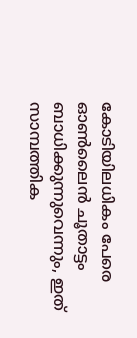കോടിയിലധികം പേരെ ഓൺലൈൻ ചൂതാട്ടം ബാധിക്കുന്നുവെന്നും, ഇത് സാമ്പത്തിക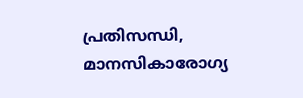പ്രതിസന്ധി, മാനസികാരോഗ്യ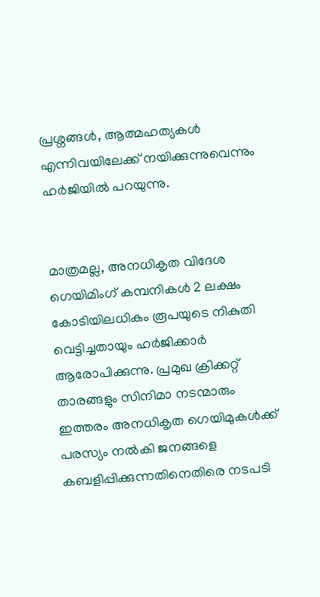പ്രശ്നങ്ങൾ, ആത്മഹത്യകൾ എന്നിവയിലേക്ക് നയിക്കുന്നുവെന്നും ഹർജിയിൽ പറയുന്നു.


മാത്രമല്ല, അനധികൃത വിദേശ ഗെയിമിംഗ് കമ്പനികൾ 2 ലക്ഷം കോടിയിലധികം രൂപയുടെ നികുതി വെട്ടിച്ചതായും ഹർജിക്കാർ ആരോപിക്കുന്നു. പ്രമുഖ ക്രിക്കറ്റ് താരങ്ങളും സിനിമാ നടന്മാരും ഇത്തരം അനധികൃത ഗെയിമുകൾക്ക് പരസ്യം നൽകി ജനങ്ങളെ കബളിപ്പിക്കുന്നതിനെതിരെ നടപടി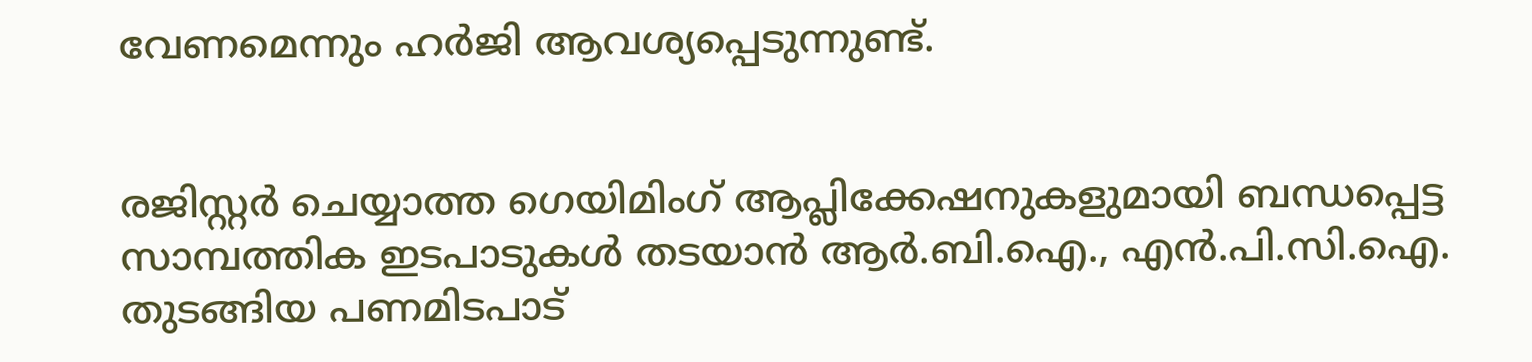വേണമെന്നും ഹർജി ആവശ്യപ്പെടുന്നുണ്ട്.


രജിസ്റ്റർ ചെയ്യാത്ത ഗെയിമിംഗ് ആപ്ലിക്കേഷനുകളുമായി ബന്ധപ്പെട്ട സാമ്പത്തിക ഇടപാടുകൾ തടയാൻ ആർ.ബി.ഐ., എൻ.പി.സി.ഐ. തുടങ്ങിയ പണമിടപാട്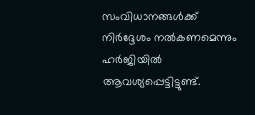സംവിധാനങ്ങൾക്ക് നിർദ്ദേശം നൽകണമെന്നും ഹർജിയിൽ ആവശ്യപ്പെട്ടിട്ടുണ്ട്.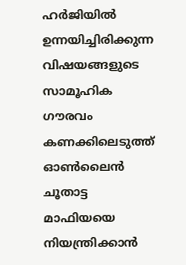ഹർജിയിൽ ഉന്നയിച്ചിരിക്കുന്ന വിഷയങ്ങളുടെ സാമൂഹിക ഗൗരവം കണക്കിലെടുത്ത് ഓൺലൈൻ ചൂതാട്ട മാഫിയയെ നിയന്ത്രിക്കാൻ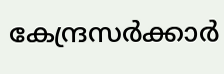കേന്ദ്രസർക്കാർ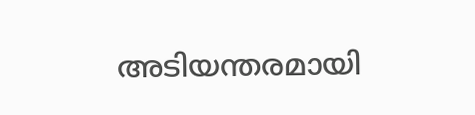അടിയന്തരമായി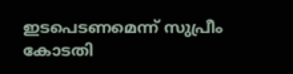ഇടപെടണമെന്ന് സുപ്രീം കോടതി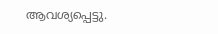ആവശ്യപ്പെട്ടു.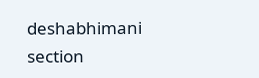deshabhimani section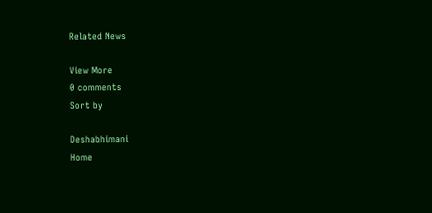Related News

View More
0 comments
Sort by

Deshabhimani
Home